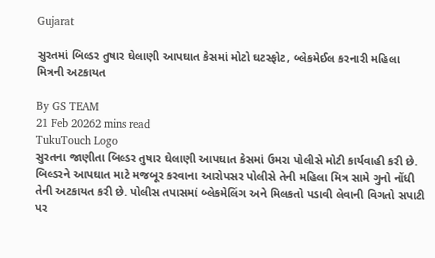Gujarat

સુરતમાં બિલ્ડર તુષાર ઘેલાણી આપઘાત કેસમાં મોટો ઘટસ્ફોટ, બ્લેકમેઈલ કરનારી મહિલા મિત્રની અટકાયત

By GS TEAM
21 Feb 20262 mins read
TukuTouch Logo
સુરતના જાણીતા બિલ્ડર તુષાર ઘેલાણી આપઘાત કેસમાં ઉમરા પોલીસે મોટી કાર્યવાહી કરી છે. બિલ્ડરને આપઘાત માટે મજબૂર કરવાના આરોપસર પોલીસે તેની મહિલા મિત્ર સામે ગુનો નોંધી તેની અટકાયત કરી છે. પોલીસ તપાસમાં બ્લેકમેલિંગ અને મિલકતો પડાવી લેવાની વિગતો સપાટી પર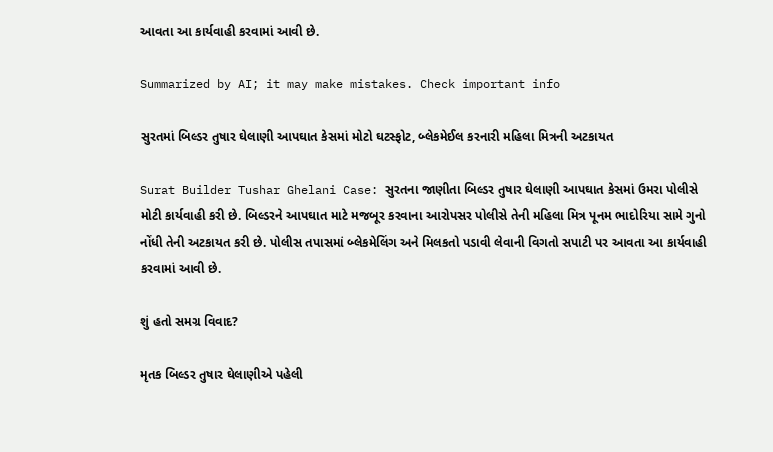આવતા આ કાર્યવાહી કરવામાં આવી છે.

Summarized by AI; it may make mistakes. Check important info

સુરતમાં બિલ્ડર તુષાર ઘેલાણી આપઘાત કેસમાં મોટો ઘટસ્ફોટ, બ્લેકમેઈલ કરનારી મહિલા મિત્રની અટકાયત

Surat Builder Tushar Ghelani Case: સુરતના જાણીતા બિલ્ડર તુષાર ઘેલાણી આપઘાત કેસમાં ઉમરા પોલીસે મોટી કાર્યવાહી કરી છે. બિલ્ડરને આપઘાત માટે મજબૂર કરવાના આરોપસર પોલીસે તેની મહિલા મિત્ર પૂનમ ભાદોરિયા સામે ગુનો નોંધી તેની અટકાયત કરી છે. પોલીસ તપાસમાં બ્લેકમેલિંગ અને મિલકતો પડાવી લેવાની વિગતો સપાટી પર આવતા આ કાર્યવાહી કરવામાં આવી છે.

શું હતો સમગ્ર વિવાદ?

મૃતક બિલ્ડર તુષાર ઘેલાણીએ પહેલી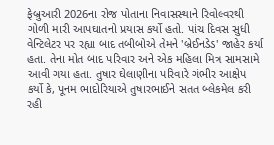ફેબ્રુઆરી 2026ના રોજ પોતાના નિવાસસ્થાને રિવોલ્વરથી ગોળી મારી આપઘાતનો પ્રયાસ કર્યો હતો. પાંચ દિવસ સુધી વેન્ટિલેટર પર રહ્યા બાદ તબીબોએ તેમને 'બ્રેઈનડેડ' જાહેર કર્યા હતા. તેના મોત બાદ પરિવાર અને એક મહિલા મિત્ર સામસામે આવી ગયા હતા. તુષાર ઘેલાણીના પરિવારે ગંભીર આક્ષેપ કર્યો કે, પૂનમ ભાદોરિયાએ તુષારભાઈને સતત બ્લેકમેલ કરી રહી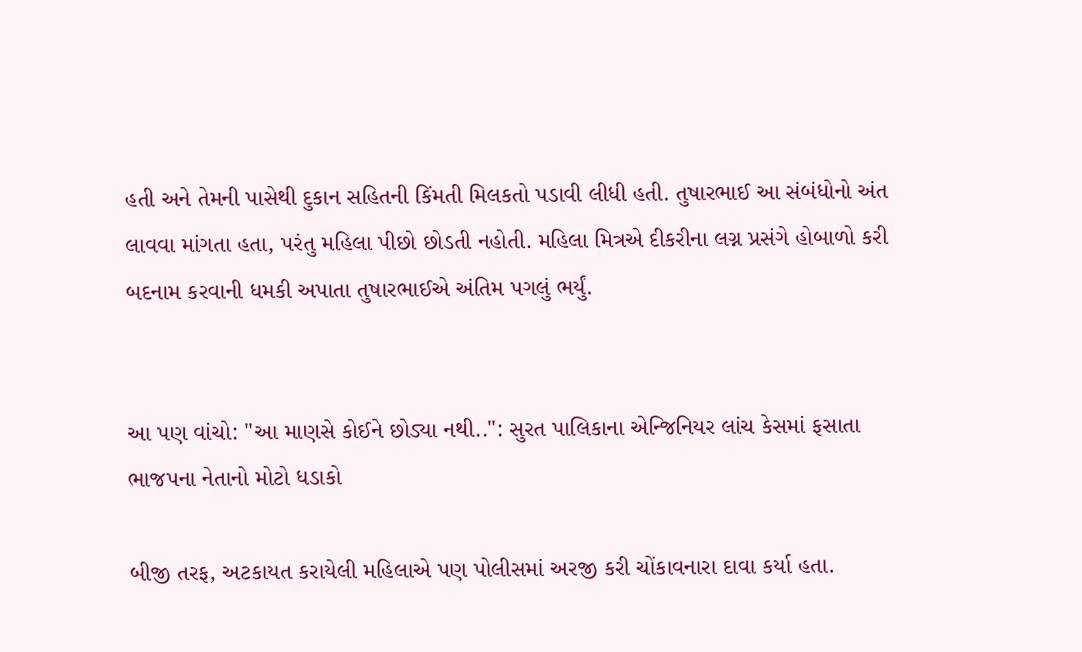હતી અને તેમની પાસેથી દુકાન સહિતની કિંમતી મિલકતો પડાવી લીધી હતી. તુષારભાઈ આ સંબંધોનો અંત લાવવા માંગતા હતા, પરંતુ મહિલા પીછો છોડતી નહોતી. મહિલા મિત્રએ દીકરીના લગ્ન પ્રસંગે હોબાળો કરી બદનામ કરવાની ધમકી અપાતા તુષારભાઈએ અંતિમ પગલું ભર્યું.


આ પણ વાંચો: "આ માણસે કોઈને છોડ્યા નથી..": સુરત પાલિકાના એન્જિનિયર લાંચ કેસમાં ફસાતા ભાજપના નેતાનો મોટો ધડાકો

બીજી તરફ, અટકાયત કરાયેલી મહિલાએ પણ પોલીસમાં અરજી કરી ચોંકાવનારા દાવા કર્યા હતા.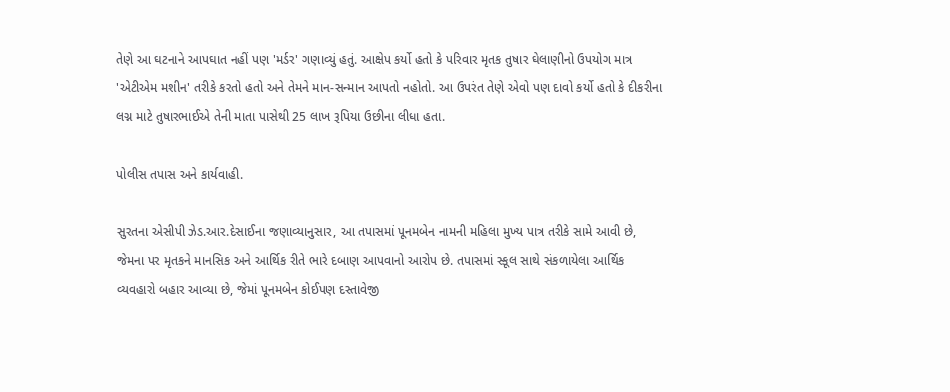તેણે આ ઘટનાને આપઘાત નહીં પણ 'મર્ડર' ગણાવ્યું હતું. આક્ષેપ કર્યો હતો કે પરિવાર મૃતક તુષાર ઘેલાણીનો ઉપયોગ માત્ર 'એટીએમ મશીન' તરીકે કરતો હતો અને તેમને માન-સન્માન આપતો નહોતો. આ ઉપરંત તેણે એવો પણ દાવો કર્યો હતો કે દીકરીના લગ્ન માટે તુષારભાઈએ તેની માતા પાસેથી 25 લાખ રૂપિયા ઉછીના લીધા હતા.

પોલીસ તપાસ અને કાર્યવાહી.

સુરતના એસીપી ઝેડ.આર.દેસાઈના જણાવ્યાનુસાર, આ તપાસમાં પૂનમબેન નામની મહિલા મુખ્ય પાત્ર તરીકે સામે આવી છે, જેમના પર મૃતકને માનસિક અને આર્થિક રીતે ભારે દબાણ આપવાનો આરોપ છે. તપાસમાં સ્કૂલ સાથે સંકળાયેલા આર્થિક વ્યવહારો બહાર આવ્યા છે, જેમાં પૂનમબેન કોઈપણ દસ્તાવેજી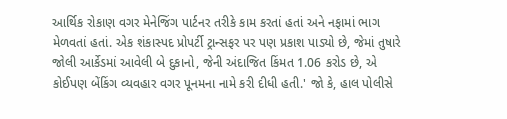આર્થિક રોકાણ વગર મેનેજિંગ પાર્ટનર તરીકે કામ કરતાં હતાં અને નફામાં ભાગ મેળવતાં હતાં. એક શંકાસ્પદ પ્રોપર્ટી ટ્રાન્સફર પર પણ પ્રકાશ પાડ્યો છે, જેમાં તુષારે જોલી આર્કેડમાં આવેલી બે દુકાનો, જેની અંદાજિત કિંમત 1.06 કરોડ છે, એ કોઈપણ બેંકિંગ વ્યવહાર વગર પૂનમના નામે કરી દીધી હતી.' જો કે, હાલ પોલીસે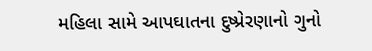મહિલા સામે આપઘાતના દુષ્પ્રેરણાનો ગુનો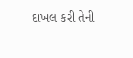દાખલ કરી તેની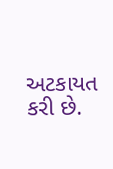અટકાયત કરી છે.